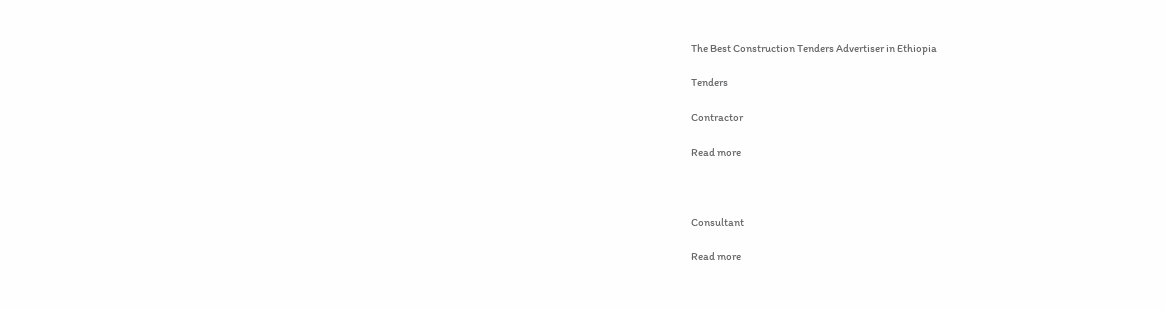The Best Construction Tenders Advertiser in Ethiopia

Tenders

Contractor

Read more



Consultant

Read more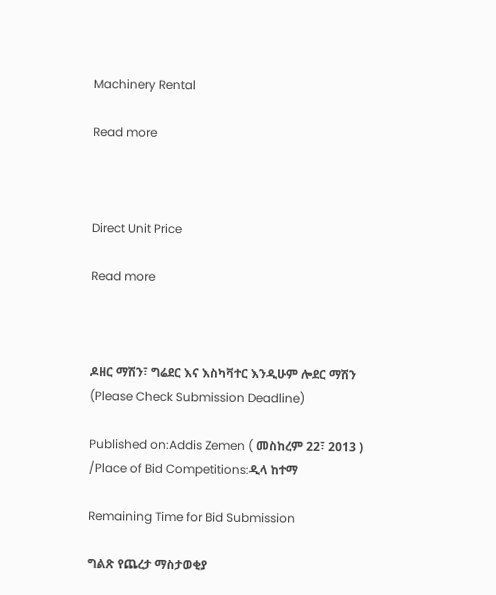Machinery Rental

Read more



Direct Unit Price

Read more



ዶዘር ማሽን፣ ግሬደር እና እስካቫተር እንዲሁም ሎደር ማሽን (Please Check Submission Deadline)

Published on:Addis Zemen ( መስከረም 22፣ 2013 ) /Place of Bid Competitions:ዲላ ከተማ

Remaining Time for Bid Submission

ግልጽ የጨረታ ማስታወቂያ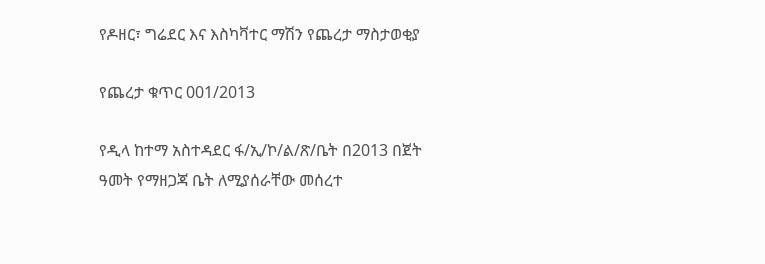የዶዘር፣ ግሬደር እና እስካቫተር ማሽን የጨረታ ማስታወቂያ

የጨረታ ቁጥር 001/2013

የዲላ ከተማ አስተዳደር ፋ/ኢ/ኮ/ል/ጽ/ቤት በ2013 በጀት ዓመት የማዘጋጃ ቤት ለሚያሰራቸው መሰረተ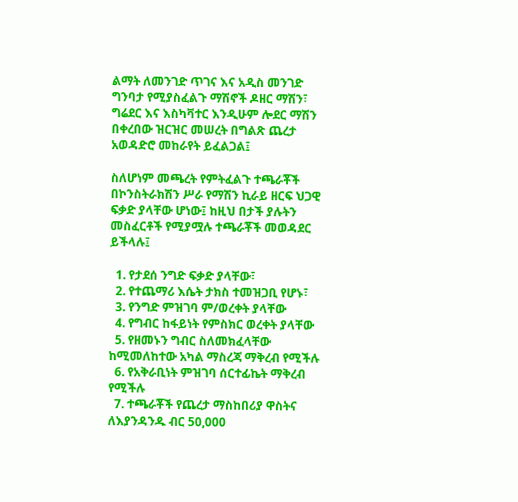ልማት ለመንገድ ጥገና እና አዲስ መንገድ ግንባታ የሚያስፈልጉ ማሽኖች ዶዘር ማሽን፣ ግሬደር እና እስካቫተር እንዲሁም ሎደር ማሽን በቀረበው ዝርዝር መሠረት በግልጽ ጨረታ አወዳድሮ መከራየት ይፈልጋል፤

ስለሆነም መጫረት የምትፈልጉ ተጫራቾች በኮንስትራክሽን ሥራ የማሽን ኪራይ ዘርፍ ህጋዊ ፍቃድ ያላቸው ሆነው፤ ከዚህ በታች ያሉትን መስፈርቶች የሚያሟሉ ተጫራቾች መወዳደር ይችላሉ፤

  1. የታደሰ ንግድ ፍቃድ ያላቸው፣
  2. የተጨማሪ እሴት ታክስ ተመዝጋቢ የሆኑ፣
  3. የንግድ ምዝገባ ም/ወረቀት ያላቸው
  4. የግብር ከፋይነት የምስክር ወረቀት ያላቸው
  5. የዘመኑን ግብር ስለመክፈላቸው ከሚመለከተው አካል ማስረጃ ማቅረብ የሚችሉ
  6. የአቅራቢነት ምዝገባ ሰርተፊኬት ማቅረብ የሚችሉ
  7. ተጫራቾች የጨረታ ማስከበሪያ ዋስትና ለእያንዳንዱ ብር 50,000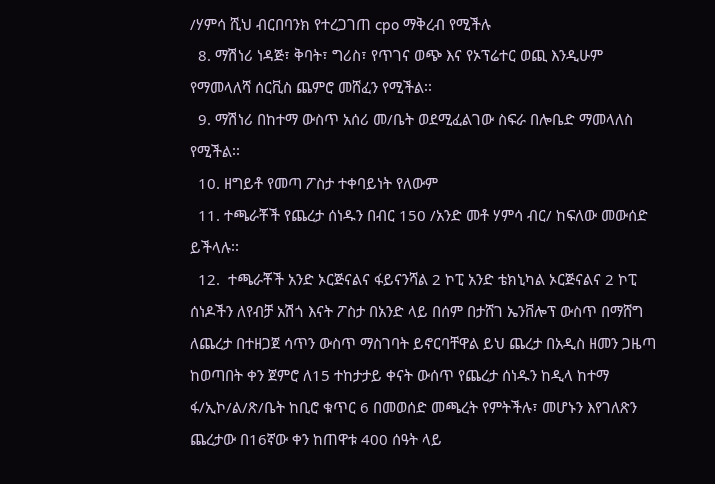/ሃምሳ ሺህ ብርበባንክ የተረጋገጠ cpo ማቅረብ የሚችሉ
  8. ማሽነሪ ነዳጅ፣ ቅባት፣ ግሪስ፣ የጥገና ወጭ እና የኦፕሬተር ወጪ እንዲሁም የማመላለሻ ሰርቪስ ጨምሮ መሸፈን የሚችል፡፡
  9. ማሽነሪ በከተማ ውስጥ አሰሪ መ/ቤት ወደሚፈልገው ስፍራ በሎቤድ ማመላለስ የሚችል፡፡
  10. ዘግይቶ የመጣ ፖስታ ተቀባይነት የለውም
  11. ተጫራቾች የጨረታ ሰነዱን በብር 150 /አንድ መቶ ሃምሳ ብር/ ከፍለው መውሰድ ይችላሉ፡፡
  12.  ተጫራቾች አንድ ኦርጅናልና ፋይናንሻል 2 ኮፒ አንድ ቴክኒካል ኦርጅናልና 2 ኮፒ ሰነዶችን ለየብቻ አሽጎ እናት ፖስታ በአንድ ላይ በሰም በታሸገ ኤንቨሎፕ ውስጥ በማሸግ ለጨረታ በተዘጋጀ ሳጥን ውስጥ ማስገባት ይኖርባቸዋል ይህ ጨረታ በአዲስ ዘመን ጋዜጣ ከወጣበት ቀን ጀምሮ ለ15 ተከታታይ ቀናት ውሰጥ የጨረታ ሰነዱን ከዲላ ከተማ ፋ/ኢኮ/ል/ጽ/ቤት ከቢሮ ቁጥር 6 በመወሰድ መጫረት የምትችሉ፣ መሆኑን እየገለጽን ጨረታው በ16ኛው ቀን ከጠዋቱ 400 ሰዓት ላይ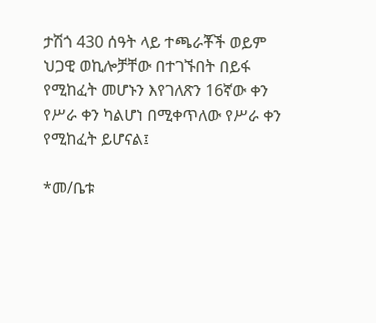ታሽጎ 430 ሰዓት ላይ ተጫራቾች ወይም ህጋዊ ወኪሎቻቸው በተገኙበት በይፋ የሚከፈት መሆኑን እየገለጽን 16ኛው ቀን የሥራ ቀን ካልሆነ በሚቀጥለው የሥራ ቀን የሚከፈት ይሆናል፤

*መ/ቤቱ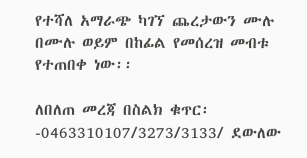የተሻለ አማራጭ ካገኘ ጨረታውን ሙሉ በሙሉ ወይም በከፊል የመሰረዝ መብቱ የተጠበቀ ነው፡፡

ለበለጠ መረጃ በስልክ ቁጥር፡-0463310107/3273/3133/ ደውለው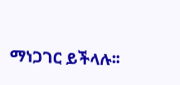ማነጋገር ይችላሉ፡፡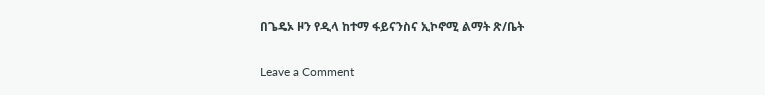በጌዴኦ ዞን የዲላ ከተማ ፋይናንስና ኢኮኖሚ ልማት ጽ/ቤት

Leave a Comment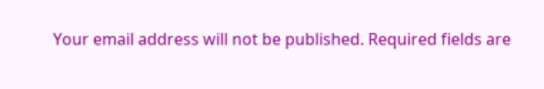Your email address will not be published. Required fields are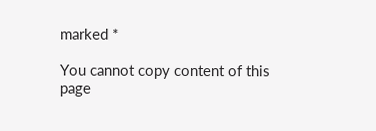marked *

You cannot copy content of this page